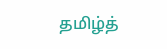தமிழ்த்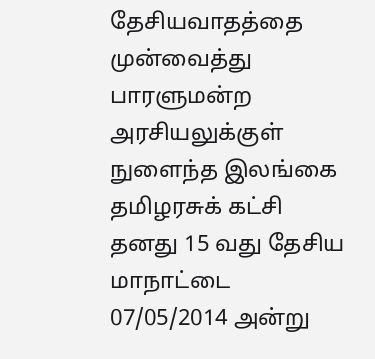தேசியவாதத்தை முன்வைத்து பாரளுமன்ற அரசியலுக்குள் நுளைந்த இலங்கை தமிழரசுக் கட்சி தனது 15 வது தேசிய மாநாட்டை 07/05/2014 அன்று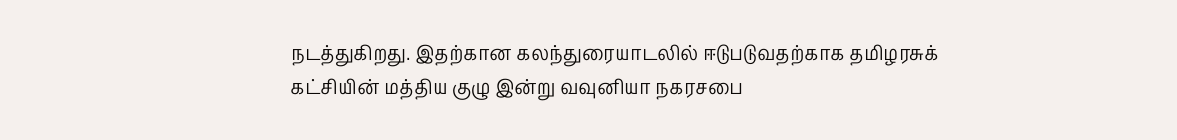நடத்துகிறது. இதற்கான கலந்துரையாடலில் ஈடுபடுவதற்காக தமிழரசுக் கட்சியின் மத்திய குழு இன்று வவுனியா நகரசபை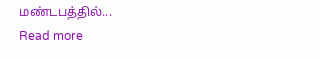மண்டபத்தில்...
Read more